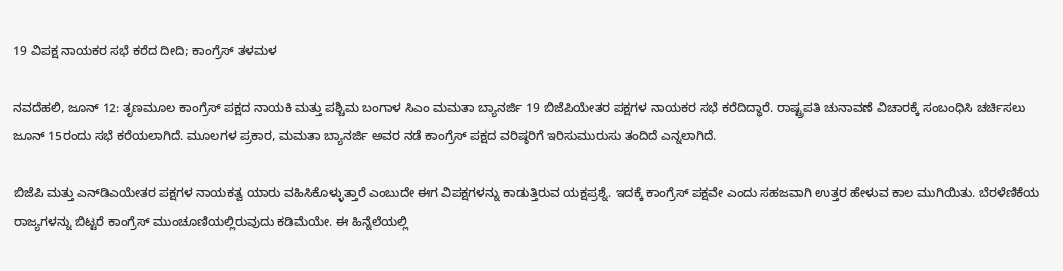19 ವಿಪಕ್ಷ ನಾಯಕರ ಸಭೆ ಕರೆದ ದೀದಿ; ಕಾಂಗ್ರೆಸ್ ತಳಮಳ

ನವದೆಹಲಿ, ಜೂನ್ 12: ತೃಣಮೂಲ ಕಾಂಗ್ರೆಸ್ ಪಕ್ಷದ ನಾಯಕಿ ಮತ್ತು ಪಶ್ಚಿಮ ಬಂಗಾಳ ಸಿಎಂ ಮಮತಾ ಬ್ಯಾನರ್ಜಿ 19 ಬಿಜೆಪಿಯೇತರ ಪಕ್ಷಗಳ ನಾಯಕರ ಸಭೆ ಕರೆದಿದ್ಧಾರೆ. ರಾಷ್ಟ್ರಪತಿ ಚುನಾವಣೆ ವಿಚಾರಕ್ಕೆ ಸಂಬಂಧಿಸಿ ಚರ್ಚಿಸಲು ಜೂನ್ 15ರಂದು ಸಭೆ ಕರೆಯಲಾಗಿದೆ. ಮೂಲಗಳ ಪ್ರಕಾರ, ಮಮತಾ ಬ್ಯಾನರ್ಜಿ ಅವರ ನಡೆ ಕಾಂಗ್ರೆಸ್ ಪಕ್ಷದ ವರಿಷ್ಠರಿಗೆ ಇರಿಸುಮುರುಸು ತಂದಿದೆ ಎನ್ನಲಾಗಿದೆ.

ಬಿಜೆಪಿ ಮತ್ತು ಎನ್‌ಡಿಎಯೇತರ ಪಕ್ಷಗಳ ನಾಯಕತ್ವ ಯಾರು ವಹಿಸಿಕೊಳ್ಳುತ್ತಾರೆ ಎಂಬುದೇ ಈಗ ವಿಪಕ್ಷಗಳನ್ನು ಕಾಡುತ್ತಿರುವ ಯಕ್ಷಪ್ರಶ್ನೆ. ಇದಕ್ಕೆ ಕಾಂಗ್ರೆಸ್ ಪಕ್ಷವೇ ಎಂದು ಸಹಜವಾಗಿ ಉತ್ತರ ಹೇಳುವ ಕಾಲ ಮುಗಿಯಿತು. ಬೆರಳೆಣಿಕೆಯ ರಾಜ್ಯಗಳನ್ನು ಬಿಟ್ಟರೆ ಕಾಂಗ್ರೆಸ್ ಮುಂಚೂಣಿಯಲ್ಲಿರುವುದು ಕಡಿಮೆಯೇ. ಈ ಹಿನ್ನೆಲೆಯಲ್ಲಿ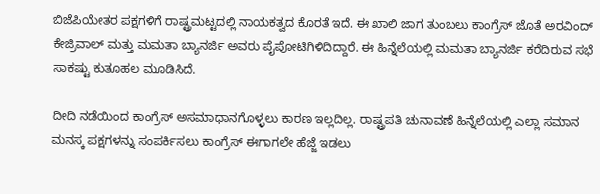ಬಿಜೆಪಿಯೇತರ ಪಕ್ಷಗಳಿಗೆ ರಾಷ್ಟ್ರಮಟ್ಟದಲ್ಲಿ ನಾಯಕತ್ವದ ಕೊರತೆ ಇದೆ. ಈ ಖಾಲಿ ಜಾಗ ತುಂಬಲು ಕಾಂಗ್ರೆಸ್ ಜೊತೆ ಅರವಿಂದ್ ಕೇಜ್ರಿವಾಲ್ ಮತ್ತು ಮಮತಾ ಬ್ಯಾನರ್ಜಿ ಅವರು ಪೈಪೋಟಿಗಿಳಿದಿದ್ದಾರೆ. ಈ ಹಿನ್ನೆಲೆಯಲ್ಲಿ ಮಮತಾ ಬ್ಯಾನರ್ಜಿ ಕರೆದಿರುವ ಸಭೆ ಸಾಕಷ್ಟು ಕುತೂಹಲ ಮೂಡಿಸಿದೆ.

ದೀದಿ ನಡೆಯಿಂದ ಕಾಂಗ್ರೆಸ್ ಅಸಮಾಧಾನಗೊಳ್ಳಲು ಕಾರಣ ಇಲ್ಲದಿಲ್ಲ. ರಾಷ್ಟ್ರಪತಿ ಚುನಾವಣೆ ಹಿನ್ನೆಲೆಯಲ್ಲಿ ಎಲ್ಲಾ ಸಮಾನ ಮನಸ್ಕ ಪಕ್ಷಗಳನ್ನು ಸಂಪರ್ಕಿಸಲು ಕಾಂಗ್ರೆಸ್ ಈಗಾಗಲೇ ಹೆಜ್ಜೆ ಇಡಲು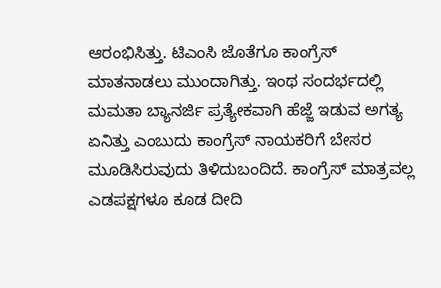ಆರಂಭಿಸಿತ್ತು. ಟಿಎಂಸಿ ಜೊತೆಗೂ ಕಾಂಗ್ರೆಸ್ ಮಾತನಾಡಲು ಮುಂದಾಗಿತ್ತು. ಇಂಥ ಸಂದರ್ಭದಲ್ಲಿ ಮಮತಾ ಬ್ಯಾನರ್ಜಿ ಪ್ರತ್ಯೇಕವಾಗಿ ಹೆಜ್ಜೆ ಇಡುವ ಅಗತ್ಯ ಏನಿತ್ತು ಎಂಬುದು ಕಾಂಗ್ರೆಸ್ ನಾಯಕರಿಗೆ ಬೇಸರ ಮೂಡಿಸಿರುವುದು ತಿಳಿದುಬಂದಿದೆ. ಕಾಂಗ್ರೆಸ್ ಮಾತ್ರವಲ್ಲ ಎಡಪಕ್ಷಗಳೂ ಕೂಡ ದೀದಿ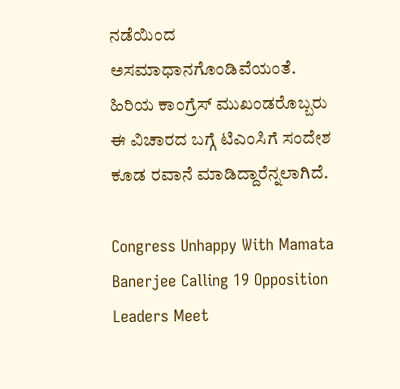ನಡೆಯಿಂದ ಅಸಮಾಧಾನಗೊಂಡಿವೆಯಂತೆ. ಹಿರಿಯ ಕಾಂಗ್ರೆಸ್ ಮುಖಂಡರೊಬ್ಬರು ಈ ವಿಚಾರದ ಬಗ್ಗೆ ಟಿಎಂಸಿಗೆ ಸಂದೇಶ ಕೂಡ ರವಾನೆ ಮಾಡಿದ್ದಾರೆನ್ನಲಾಗಿದೆ.

Congress Unhappy With Mamata Banerjee Calling 19 Opposition Leaders Meet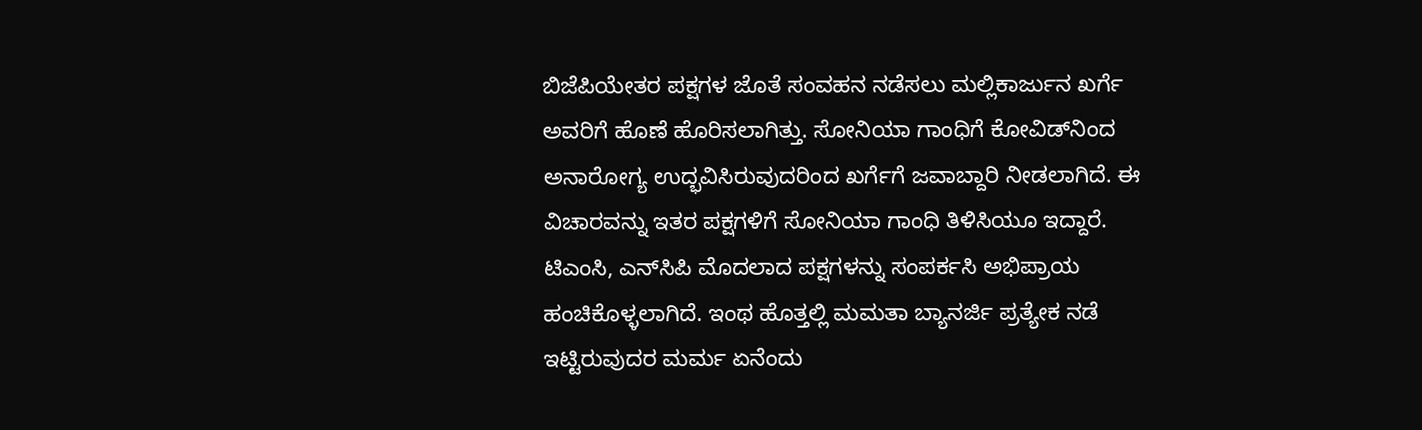ಬಿಜೆಪಿಯೇತರ ಪಕ್ಷಗಳ ಜೊತೆ ಸಂವಹನ ನಡೆಸಲು ಮಲ್ಲಿಕಾರ್ಜುನ ಖರ್ಗೆ ಅವರಿಗೆ ಹೊಣೆ ಹೊರಿಸಲಾಗಿತ್ತು. ಸೋನಿಯಾ ಗಾಂಧಿಗೆ ಕೋವಿಡ್‌ನಿಂದ ಅನಾರೋಗ್ಯ ಉದ್ಭವಿಸಿರುವುದರಿಂದ ಖರ್ಗೆಗೆ ಜವಾಬ್ದಾರಿ ನೀಡಲಾಗಿದೆ. ಈ ವಿಚಾರವನ್ನು ಇತರ ಪಕ್ಷಗಳಿಗೆ ಸೋನಿಯಾ ಗಾಂಧಿ ತಿಳಿಸಿಯೂ ಇದ್ದಾರೆ. ಟಿಎಂಸಿ, ಎನ್‌ಸಿಪಿ ಮೊದಲಾದ ಪಕ್ಷಗಳನ್ನು ಸಂಪರ್ಕಸಿ ಅಭಿಪ್ರಾಯ ಹಂಚಿಕೊಳ್ಳಲಾಗಿದೆ. ಇಂಥ ಹೊತ್ತಲ್ಲಿ ಮಮತಾ ಬ್ಯಾನರ್ಜಿ ಪ್ರತ್ಯೇಕ ನಡೆ ಇಟ್ಟಿರುವುದರ ಮರ್ಮ ಏನೆಂದು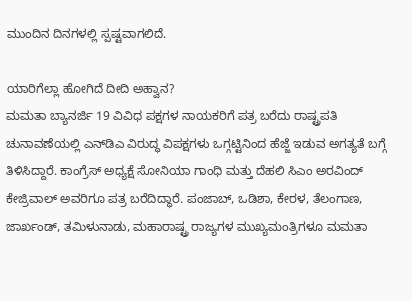ಮುಂದಿನ ದಿನಗಳಲ್ಲಿ ಸ್ಪಷ್ಟವಾಗಲಿದೆ.

ಯಾರಿಗೆಲ್ಲಾ ಹೋಗಿದೆ ದೀದಿ ಅಹ್ವಾನ?
ಮಮತಾ ಬ್ಯಾನರ್ಜಿ 19 ವಿವಿಧ ಪಕ್ಷಗಳ ನಾಯಕರಿಗೆ ಪತ್ರ ಬರೆದು ರಾಷ್ಟ್ರಪತಿ ಚುನಾವಣೆಯಲ್ಲಿ ಎನ್‌ಡಿಎ ವಿರುದ್ಧ ವಿಪಕ್ಷಗಳು ಒಗ್ಗಟ್ಟಿನಿಂದ ಹೆಜ್ಜೆ ಇಡುವ ಅಗತ್ಯತೆ ಬಗ್ಗೆ ತಿಳಿಸಿದ್ದಾರೆ. ಕಾಂಗ್ರೆಸ್ ಅಧ್ಯಕ್ಷೆ ಸೋನಿಯಾ ಗಾಂಧಿ ಮತ್ತು ದೆಹಲಿ ಸಿಎಂ ಅರವಿಂದ್ ಕೇಜ್ರಿವಾಲ್ ಅವರಿಗೂ ಪತ್ರ ಬರೆದಿದ್ಧಾರೆ. ಪಂಜಾಬ್, ಒಡಿಶಾ, ಕೇರಳ, ತೆಲಂಗಾಣ, ಜಾರ್ಖಂಡ್, ತಮಿಳುನಾಡು, ಮಹಾರಾಷ್ಟ್ರ ರಾಜ್ಯಗಳ ಮುಖ್ಯಮಂತ್ರಿಗಳೂ ಮಮತಾ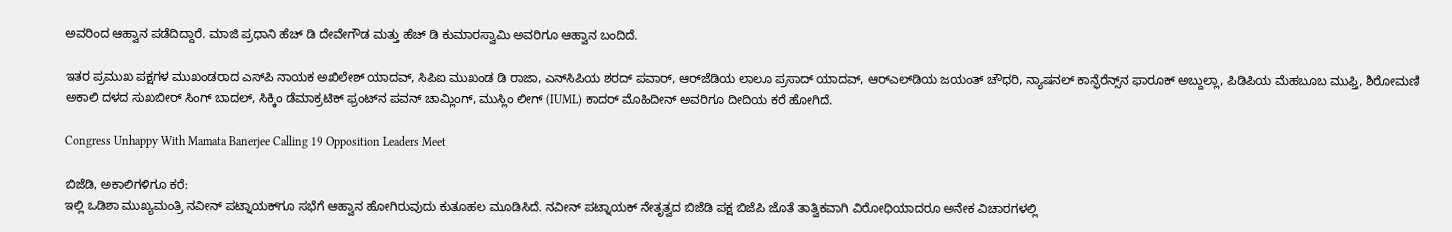ಅವರಿಂದ ಆಹ್ವಾನ ಪಡೆದಿದ್ದಾರೆ. ಮಾಜಿ ಪ್ರಧಾನಿ ಹೆಚ್ ಡಿ ದೇವೇಗೌಡ ಮತ್ತು ಹೆಚ್ ಡಿ ಕುಮಾರಸ್ವಾಮಿ ಅವರಿಗೂ ಆಹ್ವಾನ ಬಂದಿದೆ.

ಇತರ ಪ್ರಮುಖ ಪಕ್ಷಗಳ ಮುಖಂಡರಾದ ಎಸ್‌ಪಿ ನಾಯಕ ಅಖಿಲೇಶ್ ಯಾದವ್, ಸಿಪಿಐ ಮುಖಂಡ ಡಿ ರಾಜಾ, ಎನ್‌ಸಿಪಿಯ ಶರದ್ ಪವಾರ್, ಆರ್‌ಜೆಡಿಯ ಲಾಲೂ ಪ್ರಸಾದ್ ಯಾದವ್, ಆರ್‌ಎಲ್‌ಡಿಯ ಜಯಂತ್ ಚೌಧರಿ, ನ್ಯಾಷನಲ್ ಕಾನ್ಫೆರೆನ್ಸ್‌ನ ಫಾರೂಕ್ ಅಬ್ದುಲ್ಲಾ, ಪಿಡಿಪಿಯ ಮೆಹಬೂಬ ಮುಫ್ತಿ, ಶಿರೋಮಣಿ ಅಕಾಲಿ ದಳದ ಸುಖಬೀರ್ ಸಿಂಗ್ ಬಾದಲ್, ಸಿಕ್ಕಿಂ ಡೆಮಾಕ್ರಟಿಕ್ ಫ್ರಂಟ್‌ನ ಪವನ್ ಚಾಮ್ಲಿಂಗ್, ಮುಸ್ಲಿಂ ಲೀಗ್ (IUML) ಕಾದರ್ ಮೊಹಿದೀನ್ ಅವರಿಗೂ ದೀದಿಯ ಕರೆ ಹೋಗಿದೆ.

Congress Unhappy With Mamata Banerjee Calling 19 Opposition Leaders Meet

ಬಿಜೆಡಿ, ಅಕಾಲಿಗಳಿಗೂ ಕರೆ:
ಇಲ್ಲಿ ಒಡಿಶಾ ಮುಖ್ಯಮಂತ್ರಿ ನವೀನ್ ಪಟ್ನಾಯಕ್‌ಗೂ ಸಭೆಗೆ ಆಹ್ವಾನ ಹೋಗಿರುವುದು ಕುತೂಹಲ ಮೂಡಿಸಿದೆ. ನವೀನ್ ಪಟ್ನಾಯಕ್ ನೇತೃತ್ವದ ಬಿಜೆಡಿ ಪಕ್ಷ ಬಿಜೆಪಿ ಜೊತೆ ತಾತ್ವಿಕವಾಗಿ ವಿರೋಧಿಯಾದರೂ ಅನೇಕ ವಿಚಾರಗಳಲ್ಲಿ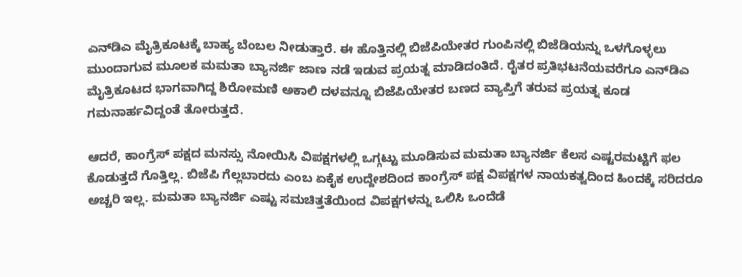ಎನ್‌ಡಿಎ ಮೈತ್ರಿಕೂಟಕ್ಕೆ ಬಾಹ್ಯ ಬೆಂಬಲ ನೀಡುತ್ತಾರೆ. ಈ ಹೊತ್ತಿನಲ್ಲಿ ಬಿಜೆಪಿಯೇತರ ಗುಂಪಿನಲ್ಲಿ ಬಿಜೆಡಿಯನ್ನು ಒಳಗೊಳ್ಳಲು ಮುಂದಾಗುವ ಮೂಲಕ ಮಮತಾ ಬ್ಯಾನರ್ಜಿ ಜಾಣ ನಡೆ ಇಡುವ ಪ್ರಯತ್ನ ಮಾಡಿದಂತಿದೆ. ರೈತರ ಪ್ರತಿಭಟನೆಯವರೆಗೂ ಎನ್‌ಡಿಎ ಮೈತ್ರಿಕೂಟದ ಭಾಗವಾಗಿದ್ದ ಶಿರೋಮಣಿ ಅಕಾಲಿ ದಳವನ್ನೂ ಬಿಜೆಪಿಯೇತರ ಬಣದ ವ್ಯಾಪ್ತಿಗೆ ತರುವ ಪ್ರಯತ್ನ ಕೂಡ ಗಮನಾರ್ಹವಿದ್ದಂತೆ ತೋರುತ್ತದೆ.

ಆದರೆ, ಕಾಂಗ್ರೆಸ್ ಪಕ್ಷದ ಮನಸ್ಸು ನೋಯಿಸಿ ವಿಪಕ್ಷಗಳಲ್ಲಿ ಒಗ್ಗಟ್ಟು ಮೂಡಿಸುವ ಮಮತಾ ಬ್ಯಾನರ್ಜಿ ಕೆಲಸ ಎಷ್ಟರಮಟ್ಟಿಗೆ ಫಲ ಕೊಡುತ್ತದೆ ಗೊತ್ತಿಲ್ಲ. ಬಿಜೆಪಿ ಗೆಲ್ಲಬಾರದು ಎಂಬ ಏಕೈಕ ಉದ್ದೇಶದಿಂದ ಕಾಂಗ್ರೆಸ್ ಪಕ್ಷ ವಿಪಕ್ಷಗಳ ನಾಯಕತ್ವದಿಂದ ಹಿಂದಕ್ಕೆ ಸರಿದರೂ ಅಚ್ಚರಿ ಇಲ್ಲ. ಮಮತಾ ಬ್ಯಾನರ್ಜಿ ಎಷ್ಟು ಸಮಚಿತ್ತತೆಯಿಂದ ವಿಪಕ್ಷಗಳನ್ನು ಒಲಿಸಿ ಒಂದೆಡೆ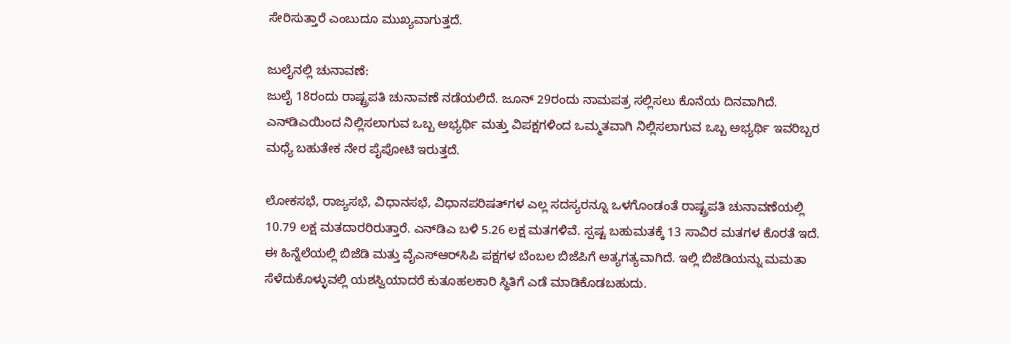ಸೇರಿಸುತ್ತಾರೆ ಎಂಬುದೂ ಮುಖ್ಯವಾಗುತ್ತದೆ.

ಜುಲೈನಲ್ಲಿ ಚುನಾವಣೆ:
ಜುಲೈ 18ರಂದು ರಾಷ್ಟ್ರಪತಿ ಚುನಾವಣೆ ನಡೆಯಲಿದೆ. ಜೂನ್ 29ರಂದು ನಾಮಪತ್ರ ಸಲ್ಲಿಸಲು ಕೊನೆಯ ದಿನವಾಗಿದೆ. ಎನ್‌ಡಿಎಯಿಂದ ನಿಲ್ಲಿಸಲಾಗುವ ಒಬ್ಬ ಅಭ್ಯರ್ಥಿ ಮತ್ತು ವಿಪಕ್ಷಗಳಿಂದ ಒಮ್ಮತವಾಗಿ ನಿಲ್ಲಿಸಲಾಗುವ ಒಬ್ಬ ಅಭ್ಯರ್ಥಿ ಇವರಿಬ್ಬರ ಮಧ್ಯೆ ಬಹುತೇಕ ನೇರ ಪೈಪೋಟಿ ಇರುತ್ತದೆ.

ಲೋಕಸಭೆ, ರಾಜ್ಯಸಭೆ, ವಿಧಾನಸಭೆ, ವಿಧಾನಪರಿಷತ್‌ಗಳ ಎಲ್ಲ ಸದಸ್ಯರನ್ನೂ ಒಳಗೊಂಡಂತೆ ರಾಷ್ಟ್ರಪತಿ ಚುನಾವಣೆಯಲ್ಲಿ 10.79 ಲಕ್ಷ ಮತದಾರರಿರುತ್ತಾರೆ. ಎನ್‌ಡಿಎ ಬಳಿ 5.26 ಲಕ್ಷ ಮತಗಳಿವೆ. ಸ್ಪಷ್ಟ ಬಹುಮತಕ್ಕೆ 13 ಸಾವಿರ ಮತಗಳ ಕೊರತೆ ಇದೆ. ಈ ಹಿನ್ನೆಲೆಯಲ್ಲಿ ಬಿಜೆಡಿ ಮತ್ತು ವೈಎಸ್‌ಆರ್‌ಸಿಪಿ ಪಕ್ಷಗಳ ಬೆಂಬಲ ಬಿಜೆಪಿಗೆ ಅತ್ಯಗತ್ಯವಾಗಿದೆ. ಇಲ್ಲಿ ಬಿಜೆಡಿಯನ್ನು ಮಮತಾ ಸೆಳೆದುಕೊಳ್ಳುವಲ್ಲಿ ಯಶಸ್ವಿಯಾದರೆ ಕುತೂಹಲಕಾರಿ ಸ್ಥಿತಿಗೆ ಎಡೆ ಮಾಡಿಕೊಡಬಹುದು.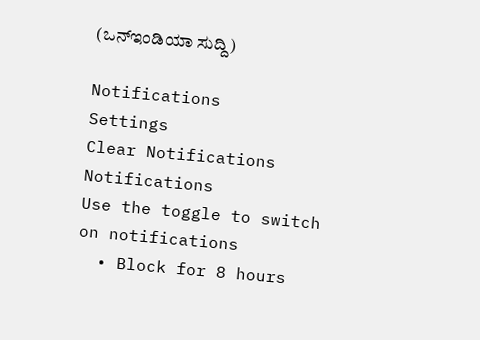(ಒನ್ಇಂಡಿಯಾ ಸುದ್ದಿ)

Notifications
Settings
Clear Notifications
Notifications
Use the toggle to switch on notifications
  • Block for 8 hours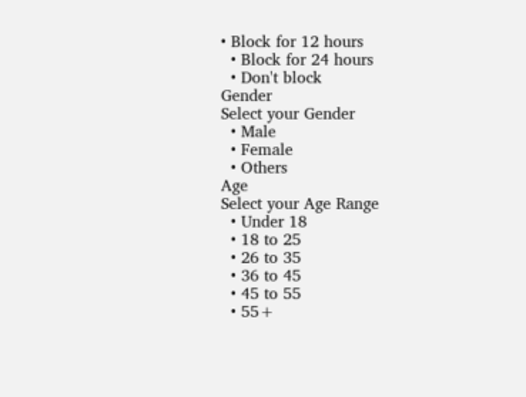• Block for 12 hours
  • Block for 24 hours
  • Don't block
Gender
Select your Gender
  • Male
  • Female
  • Others
Age
Select your Age Range
  • Under 18
  • 18 to 25
  • 26 to 35
  • 36 to 45
  • 45 to 55
  • 55+